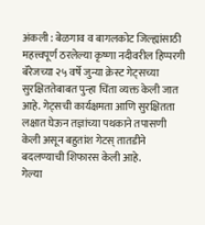अंकली : बेळगाव व बागलकोट जिल्ह्यांसाठी महत्त्वपूर्ण ठरलेल्या कृष्णा नदीवरील हिप्परगी बॅरेजच्या २५ वर्षे जुन्या क्रेस्ट गेट्सच्या सुरक्षिततेबाबत पुन्हा चिंता व्यक्त केली जात आहे. गेट्सची कार्यक्षमता आणि सुरक्षितता लक्षात घेऊन तज्ञांच्या पथकाने तपासणी केली असून बहुतांश गेटस् तातडीने बदलण्याची शिफारस केली आहे.
गेल्या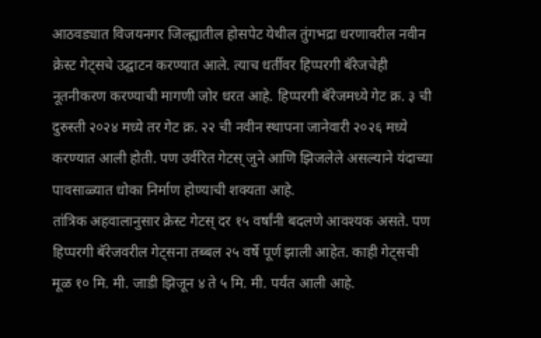आठवड्यात विजयनगर जिल्ह्यातील होसपेट येथील तुंगभद्रा धरणावरील नवीन क्रेस्ट गेट्सचे उद्घाटन करण्यात आले. त्याच धर्तीवर हिप्परगी बॅरेजचेही नूतनीकरण करण्याची मागणी जोर धरत आहे. हिप्परगी बॅरेजमध्ये गेट क्र. ३ ची दुरुस्ती २०२४ मध्ये तर गेट क्र. २२ ची नवीन स्थापना जानेवारी २०२६ मध्ये करण्यात आली होती. पण उर्वरित गेटस् जुने आणि झिजलेले असल्याने यंदाच्या पावसाळ्यात धोका निर्माण होण्याची शक्यता आहे.
तांत्रिक अहवालानुसार क्रेस्ट गेटस् दर १५ वर्षांनी बदलणे आवश्यक असते. पण हिप्परगी बॅरेजवरील गेट्सना तब्बल २५ वर्षे पूर्ण झाली आहेत. काही गेट्सची मूळ १० मि. मी. जाडी झिजून ४ ते ५ मि. मी. पर्यंत आली आहे.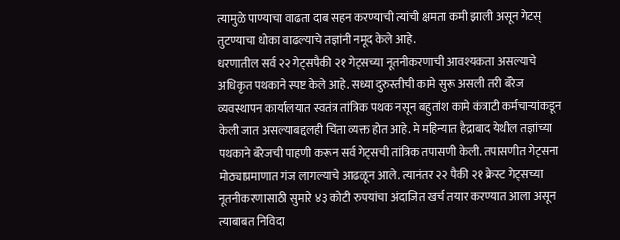त्यामुळे पाण्याचा वाढता दाब सहन करण्याची त्यांची क्षमता कमी झाली असून गेटस् तुटण्याचा धोका वाढल्याचे तज्ञांनी नमूद केले आहे.
धरणातील सर्व २२ गेट्सपैकी २१ गेट्सच्या नूतनीकरणाची आवश्यकता असल्याचे अधिकृत पथकाने स्पष्ट केले आहे. सध्या दुरुस्तीची कामे सुरू असली तरी बॅरेज व्यवस्थापन कार्यालयात स्वतंत्र तांत्रिक पथक नसून बहुतांश कामे कंत्राटी कर्मचाऱ्यांकडून केली जात असल्याबद्दलही चिंता व्यक्त होत आहे. मे महिन्यात हैद्राबाद येथील तज्ञांच्या पथकाने बॅरेजची पाहणी करून सर्व गेट्सची तांत्रिक तपासणी केली. तपासणीत गेट्सना मोठ्याप्रमाणात गंज लागल्याचे आढळून आले. त्यानंतर २२ पैकी २१ क्रेस्ट गेट्सच्या नूतनीकरणासाठी सुमारे ४३ कोटी रुपयांचा अंदाजित खर्च तयार करण्यात आला असून त्याबाबत निविदा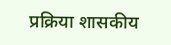प्रक्रिया शासकीय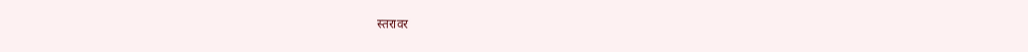स्तरावर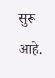सुरू आहे.